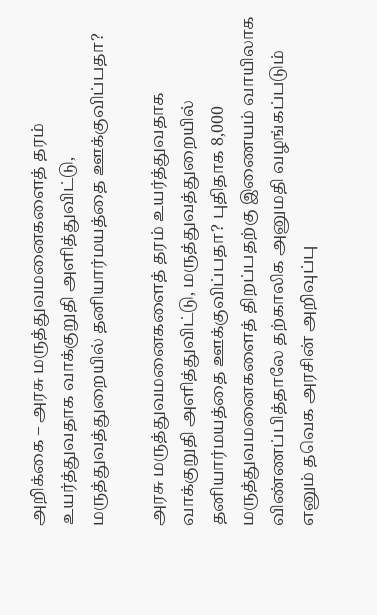அறிக்கை – அரசு மருத்துவமனைகளைத் தரம் உயர்த்துவதாக வாக்குறுதி அளித்துவிட்டு, மருத்துவத்துறையில் தனியார்மயத்தை ஊக்குவிப்பதா?

அரசு மருத்துவமனைகளைத் தரம் உயர்த்துவதாக வாக்குறுதி அளித்துவிட்டு, மருத்துவத்துறையில் தனியார்மயத்தை ஊக்குவிப்பதா? புதிதாக 8,000 மருத்துவமனைகளைத் திறப்பதற்கு இணையம் வாயிலாக விண்ணப்பித்தாலே தற்காலிக அனுமதி வழங்கப்படும் எனும் தவெக அரசின் அறிவுப்பு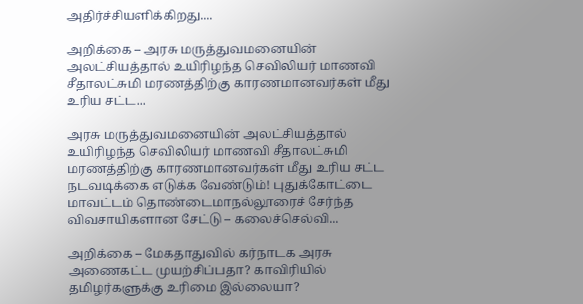அதிர்ச்சியளிக்கிறது....

அறிக்கை – அரசு மருத்துவமனையின் அலட்சியத்தால் உயிரிழந்த செவிலியர் மாணவி சீதாலட்சுமி மரணத்திற்கு காரணமானவர்கள் மீது உரிய சட்ட...

அரசு மருத்துவமனையின் அலட்சியத்தால் உயிரிழந்த செவிலியர் மாணவி சீதாலட்சுமி மரணத்திற்கு காரணமானவர்கள் மீது உரிய சட்ட நடவடிக்கை எடுக்க வேண்டும்! புதுக்கோட்டை மாவட்டம் தொண்டைமாநல்லூரைச் சேர்ந்த விவசாயிகளான சேட்டு – கலைச்செல்வி...

அறிக்கை – மேகதாதுவில் கர்நாடக அரசு அணைகட்ட முயற்சிப்பதா? காவிரியில் தமிழர்களுக்கு உரிமை இல்லையா?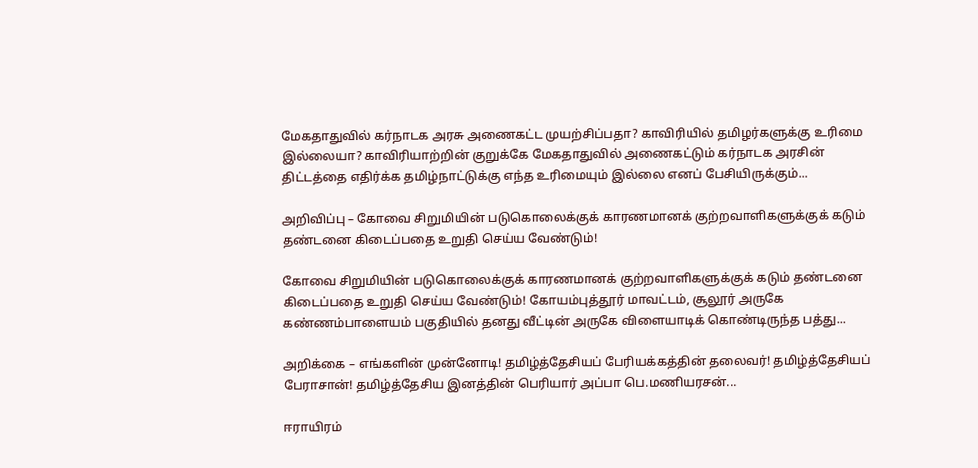மேகதாதுவில் கர்நாடக அரசு அணைகட்ட முயற்சிப்பதா? காவிரியில் தமிழர்களுக்கு உரிமை இல்லையா? காவிரியாற்றின் குறுக்கே மேகதாதுவில் அணைகட்டும் கர்நாடக அரசின் திட்டத்தை எதிர்க்க தமிழ்நாட்டுக்கு எந்த உரிமையும் இல்லை எனப் பேசியிருக்கும்...

அறிவிப்பு – கோவை சிறுமியின் படுகொலைக்குக் காரணமானக் குற்றவாளிகளுக்குக் கடும் தண்டனை கிடைப்பதை உறுதி செய்ய வேண்டும்!

கோவை சிறுமியின் படுகொலைக்குக் காரணமானக் குற்றவாளிகளுக்குக் கடும் தண்டனை கிடைப்பதை உறுதி செய்ய வேண்டும்! கோயம்புத்தூர் மாவட்டம், சூலூர் அருகே கண்ணம்பாளையம் பகுதியில் தனது வீட்டின் அருகே விளையாடிக் கொண்டிருந்த பத்து...

அறிக்கை – எங்களின் முன்னோடி! தமிழ்த்தேசியப் பேரியக்கத்தின் தலைவர்! தமிழ்த்தேசியப் பேராசான்! தமிழ்த்தேசிய இனத்தின் பெரியார் அப்பா பெ.மணியரசன்...

ஈராயிரம்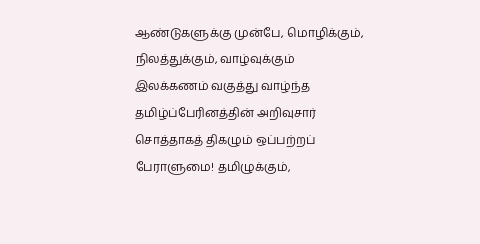ஆண்டுகளுக்கு முன்பே, மொழிக்கும், நிலத்துக்கும், வாழ்வுக்கும் இலக்கணம் வகுத்து வாழ்ந்த தமிழ்ப்பேரினத்தின் அறிவுசார் சொத்தாகத் திகழும் ஒப்பற்றப் பேராளுமை! தமிழுக்கும்,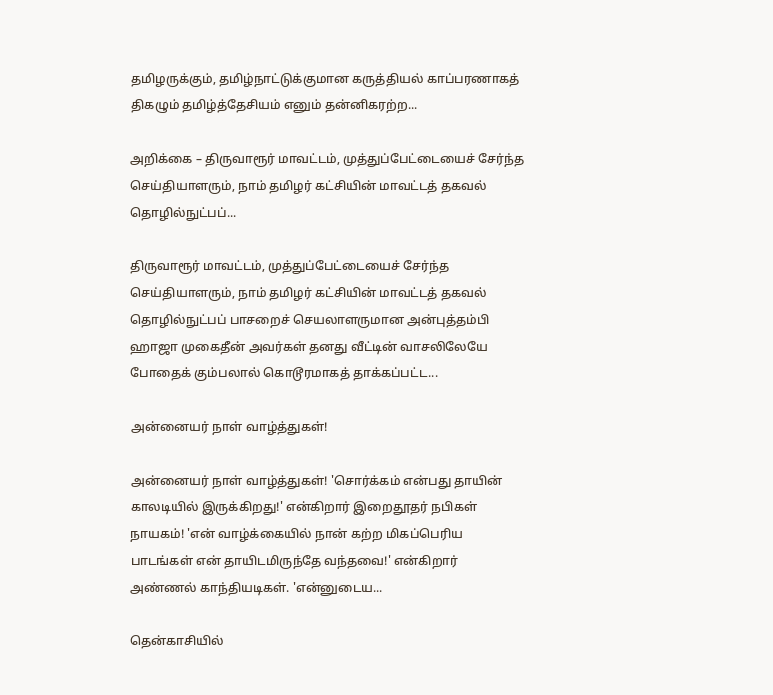தமிழருக்கும், தமிழ்நாட்டுக்குமான கருத்தியல் காப்பரணாகத் திகழும் தமிழ்த்தேசியம் எனும் தன்னிகரற்ற...

அறிக்கை – திருவாரூர் மாவட்டம், முத்துப்பேட்டையைச் சேர்ந்த செய்தியாளரும், நாம் தமிழர் கட்சியின் மாவட்டத் தகவல் தொழில்நுட்பப்...

திருவாரூர் மாவட்டம், முத்துப்பேட்டையைச் சேர்ந்த செய்தியாளரும், நாம் தமிழர் கட்சியின் மாவட்டத் தகவல் தொழில்நுட்பப் பாசறைச் செயலாளருமான அன்புத்தம்பி ஹாஜா முகைதீன் அவர்கள் தனது வீட்டின் வாசலிலேயே போதைக் கும்பலால் கொடூரமாகத் தாக்கப்பட்ட...

அன்னையர் நாள் வாழ்த்துகள்!

அன்னையர் நாள் வாழ்த்துகள்! 'சொர்க்கம் என்பது தாயின் காலடியில் இருக்கிறது!' என்கிறார் இறைதூதர் நபிகள் நாயகம்! 'என் வாழ்க்கையில் நான் கற்ற மிகப்பெரிய பாடங்கள் என் தாயிடமிருந்தே வந்தவை!' என்கிறார் அண்ணல் காந்தியடிகள். 'என்னுடைய...

தென்காசியில்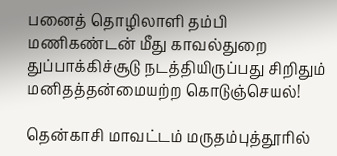பனைத் தொழிலாளி தம்பி மணிகண்டன் மீது காவல்துறை துப்பாக்கிச்சூடு நடத்தியிருப்பது சிறிதும் மனிதத்தன்மையற்ற கொடுஞ்செயல்!

தென்காசி மாவட்டம் மருதம்புத்தூரில்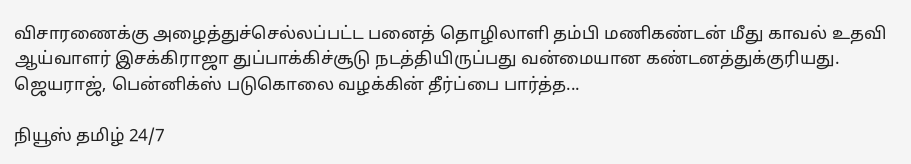விசாரணைக்கு அழைத்துச்செல்லப்பட்ட பனைத் தொழிலாளி தம்பி மணிகண்டன் மீது காவல் உதவி ஆய்வாளர் இசக்கிராஜா துப்பாக்கிச்சூடு நடத்தியிருப்பது வன்மையான கண்டனத்துக்குரியது. ஜெயராஜ், பென்னிக்ஸ் படுகொலை வழக்கின் தீர்ப்பை பார்த்த...

நியூஸ் தமிழ் 24/7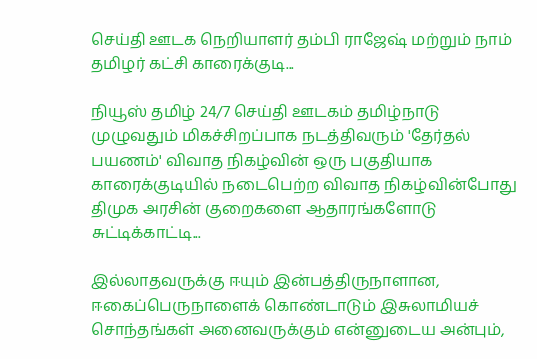செய்தி ஊடக நெறியாளர் தம்பி ராஜேஷ் மற்றும் நாம் தமிழர் கட்சி காரைக்குடி...

நியூஸ் தமிழ் 24/7 செய்தி ஊடகம் தமிழ்நாடு முழுவதும் மிகச்சிறப்பாக நடத்திவரும் 'தேர்தல் பயணம்' விவாத நிகழ்வின் ஒரு பகுதியாக காரைக்குடியில் நடைபெற்ற விவாத நிகழ்வின்போது திமுக அரசின் குறைகளை ஆதாரங்களோடு சுட்டிக்காட்டி...

இல்லாதவருக்கு ஈயும் இன்பத்திருநாளான, ஈகைப்பெருநாளைக் கொண்டாடும் இசுலாமியச் சொந்தங்கள் அனைவருக்கும் என்னுடைய அன்பும்,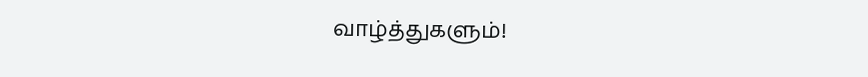வாழ்த்துகளும்!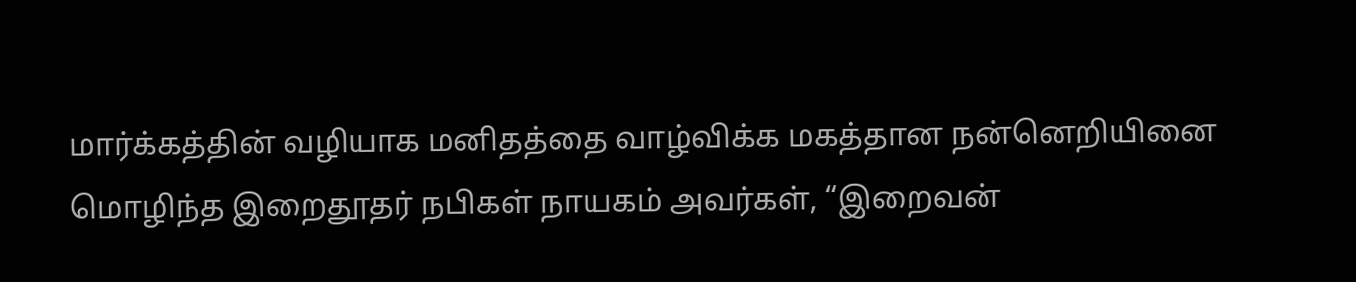மார்க்கத்தின் வழியாக மனிதத்தை வாழ்விக்க மகத்தான நன்னெறியினை மொழிந்த இறைதூதர் நபிகள் நாயகம் அவர்கள், “இறைவன்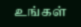உங்கள்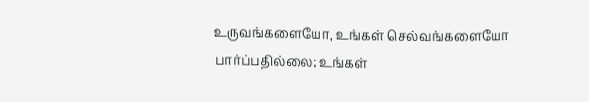உருவங்களையோ, உங்கள் செல்வங்களையோ பார்ப்பதில்லை; உங்கள்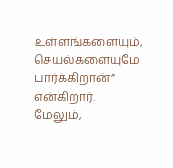உள்ளங்களையும், செயல்களையுமே பார்க்கிறான்” என்கிறார். மேலும்,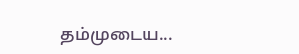தம்முடைய...